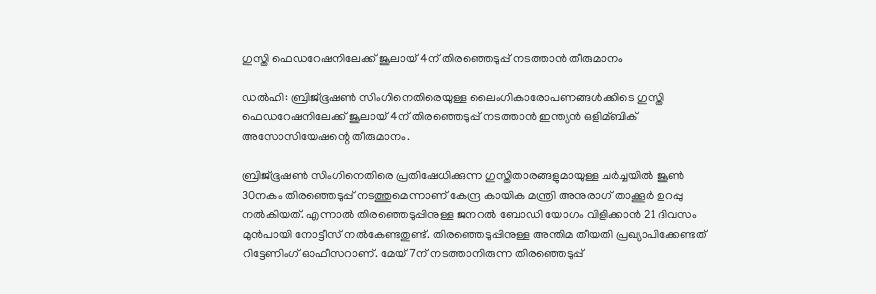ഗുസ്തി ഫെഡറേഷനിലേക്ക് ജൂലായ് 4ന് തിരഞ്ഞെടുപ്പ് നടത്താന്‍ തീരുമാനം

ഡല്‍ഹി: ബ്രിജ്ഭൂഷണ്‍ സിംഗിനെതിരെയുള്ള ലൈംഗികാരോപണങ്ങള്‍ക്കിടെ ഗുസ്തി ഫെഡറേഷനിലേക്ക് ജൂലായ് 4ന് തിരഞ്ഞെടുപ്പ് നടത്താന്‍ ഇന്ത്യന്‍ ഒളിമ്ബിക് അസോസിയേഷന്റെ തീരുമാനം.

ബ്രിജ്ഭൂഷണ്‍ സിംഗിനെതിരെ പ്രതിഷേധിക്കുന്ന ഗുസ്തിതാരങ്ങളുമായുള്ള ചര്‍ച്ചയില്‍ ജൂണ്‍ 30നകം തിരഞ്ഞെടുപ്പ് നടത്തുമെന്നാണ് കേന്ദ്ര കായിക മന്ത്രി അനുരാഗ് താക്കൂര്‍ ഉറപ്പു നല്‍കിയത്. എന്നാല്‍ തിരഞ്ഞെടുപ്പിനുള്ള ജനറല്‍ ബോഡി യോഗം വിളിക്കാന്‍ 21 ദിവസം മുന്‍പായി നോട്ടീസ് നല്‍കേണ്ടതുണ്ട്. തിരഞ്ഞെടുപ്പിനുള്ള അന്തിമ തീയതി പ്രഖ്യാപിക്കേണ്ടത് റിട്ടേണിംഗ് ഓഫീസറാണ്. മേയ് 7ന് നടത്താനിരുന്ന തിരഞ്ഞെടുപ്പ്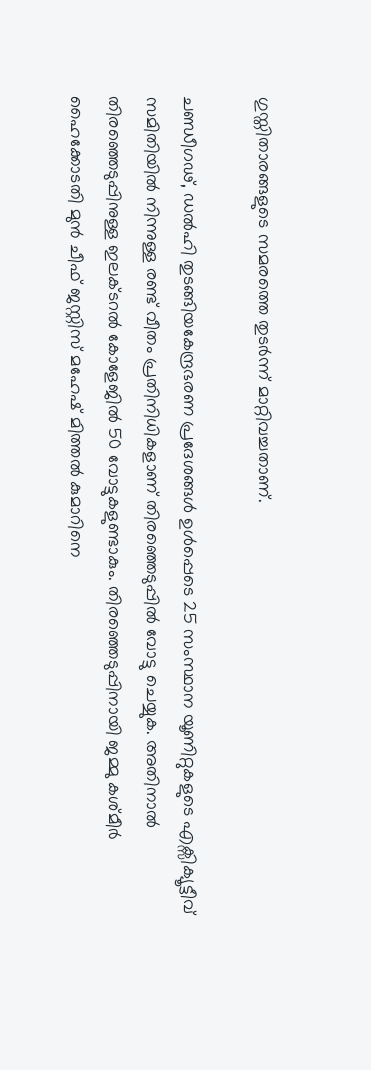ഗുസ്തിതാരങ്ങളുടെ സമരത്തെ തുടര്‍ന്ന് മാറ്റിവച്ചതാണ്.

ചണ്ഡീഗഢ്, ഡല്‍ഹി തുടങ്ങിയകേന്ദ്രഭരണ പ്രദേശങ്ങള്‍ ഉള്‍പ്പെടെ 25 സംസ്ഥാന യൂണിറ്റുകളുടെ എക്സിക്യൂട്ടീവ് സമിതിയില്‍ നിന്നുള്ള രണ്ട് വീതം പ്രതിനിധികളാണ് തിരഞ്ഞെടുപ്പില്‍ വോട്ടു ചെയ്യുക. അതിനാല്‍ തിരഞ്ഞെടുപ്പിനുള്ള ഇലക്ടറല്‍ കോളേജില്‍ 50 വോട്ടുകളുണ്ടാകും. തിരഞ്ഞെടുപ്പിനായി ജമ്മു കശ്മീര്‍ ഹൈക്കോടതി മുന്‍ ചീഫ് ജസ്റ്റിസ് മഹേഷ് മിത്തല്‍ കുമാറിനെ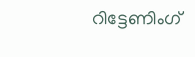റിട്ടേണിംഗ്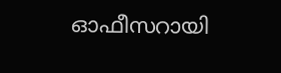ഓഫീസറായി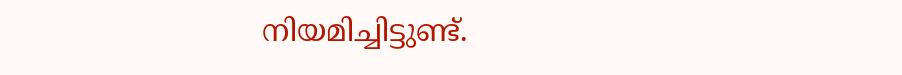നിയമിച്ചിട്ടുണ്ട്.